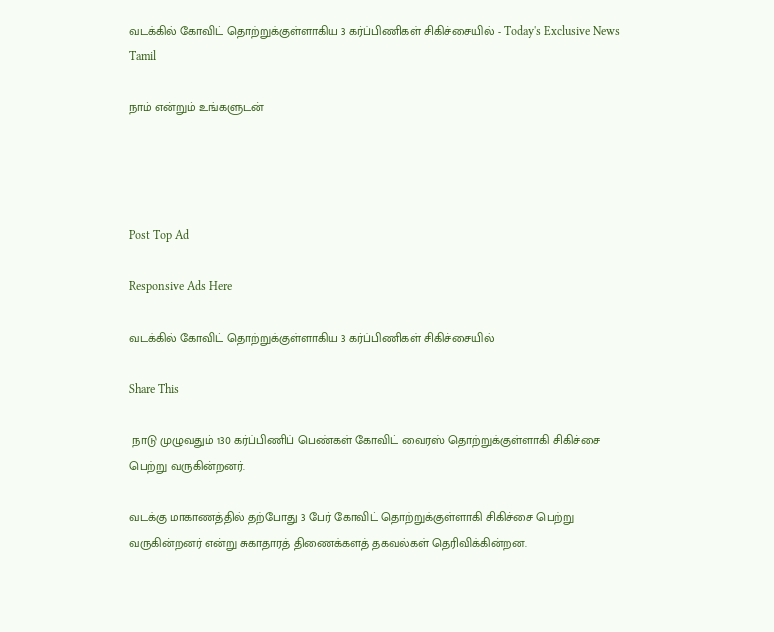வடக்கில் கோவிட் தொற்றுக்குள்ளாகிய 3 கர்ப்பிணிகள் சிகிச்சையில் - Today's Exclusive News Tamil

நாம் என்றும் உங்களுடன்




Post Top Ad

Responsive Ads Here

வடக்கில் கோவிட் தொற்றுக்குள்ளாகிய 3 கர்ப்பிணிகள் சிகிச்சையில்

Share This

 நாடு முழுவதும் 130 கர்ப்பிணிப் பெண்கள் கோவிட் வைரஸ் தொற்றுக்குள்ளாகி சிகிச்சை பெற்று வருகின்றனர்.

வடக்கு மாகாணத்தில் தற்போது 3 பேர் கோவிட் தொற்றுக்குள்ளாகி சிகிச்சை பெற்று வருகின்றனர் என்று சுகாதாரத் திணைக்களத் தகவல்கள் தெரிவிக்கின்றன.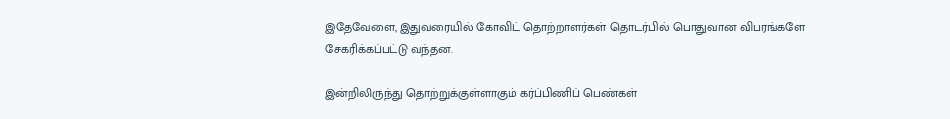இதேவேளை, இதுவரையில் கோவிட் தொற்றாளர்கள் தொடர்பில் பொதுவான விபரங்களே சேகரிக்கப்பட்டு வந்தன.

இன்றிலிருந்து தொற்றுக்குள்ளாகும் கர்ப்பிணிப் பெண்கள்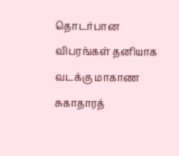தொடர்பான விபரங்கள் தனியாக வடக்கு மாகாண சுகாதாரத்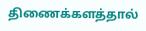திணைக்களத்தால்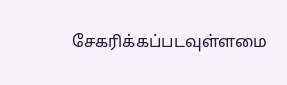சேகரிக்கப்படவுள்ளமை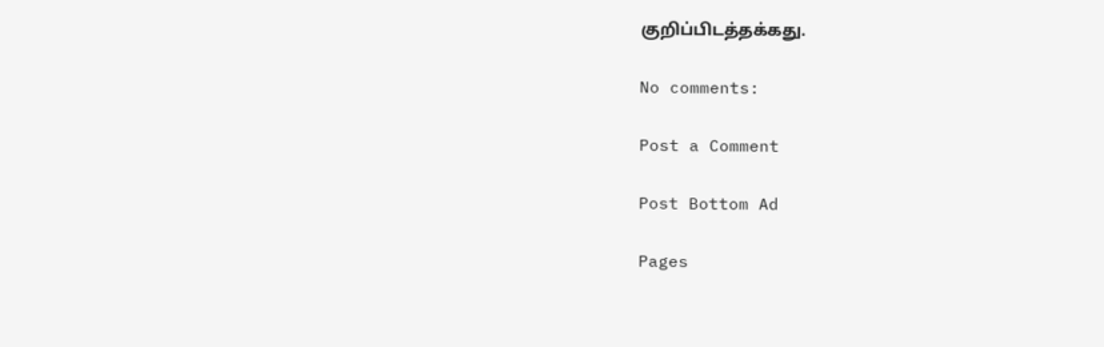குறிப்பிடத்தக்கது.

No comments:

Post a Comment

Post Bottom Ad

Pages